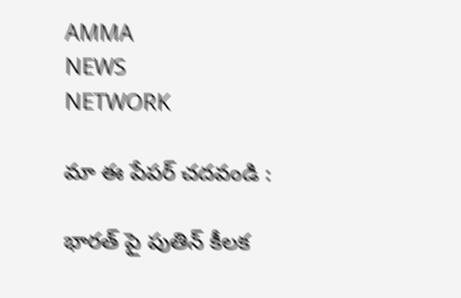AMMA
NEWS
NETWORK

మా ఈ పేపర్ చదవండి :

భారత్ పై పుతిన్ కీలక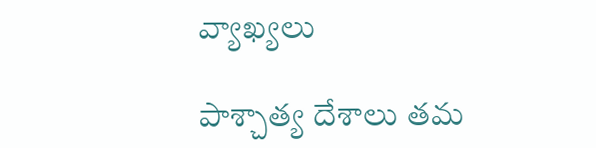వ్యాఖ్యలు

పాశ్చాత్య దేశాలు తమ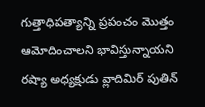గుత్తాధిపత్యాన్ని ప్రపంచం మొత్తం ఆమోదించాలని భావిస్తున్నాయని రష్యా అధ్యక్షుడు వ్లాదిమిర్ పుతిన్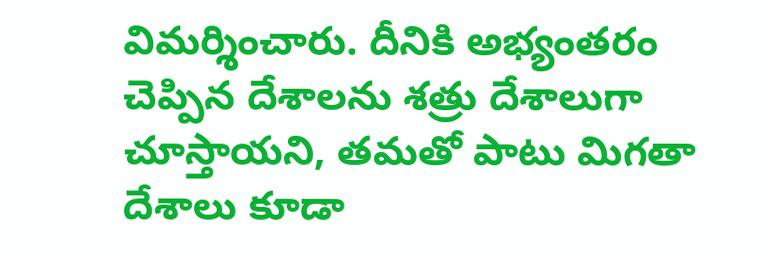విమర్శించారు. దీనికి అభ్యంతరం చెప్పిన దేశాలను శత్రు దేశాలుగా చూస్తాయని, తమతో పాటు మిగతా దేశాలు కూడా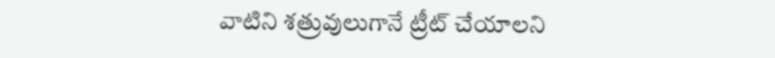వాటిని శత్రువులుగానే ట్రీట్ చేయాలని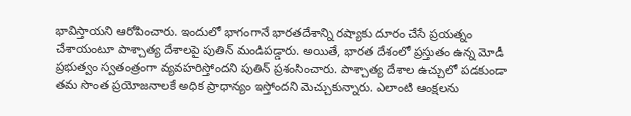భావిస్తాయని ఆరోపించారు. ఇందులో భాగంగానే భారతదేశాన్ని రష్యాకు దూరం చేసే ప్రయత్నం చేశాయంటూ పాశ్చాత్య దేశాలపై పుతిన్ మండిపడ్డారు. అయితే, భారత దేశంలో ప్రస్తుతం ఉన్న మోడీ ప్రభుత్వం స్వతంత్రంగా వ్యవహరిస్తోందని పుతిన్ ప్రశంసించారు. పాశ్చాత్య దేశాల ఉచ్చులో పడకుండా తమ సొంత ప్రయోజనాలకే అధిక ప్రాధాన్యం ఇస్తోందని మెచ్చుకున్నారు. ఎలాంటి ఆంక్షలను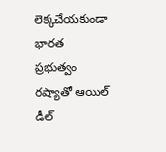లెక్కచేయకుండా భారత ప్రభుత్వం రష్యాతో ఆయిల్ డీల్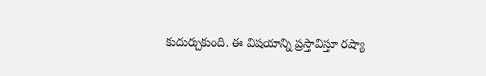కుదుర్చుకుంది. ఈ విషయాన్ని ప్రస్తావిస్తూ రష్యా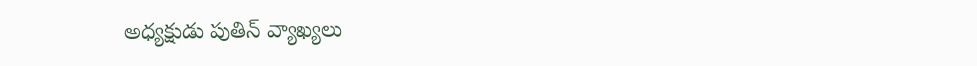అధ్యక్షుడు పుతిన్ వ్యాఖ్యలు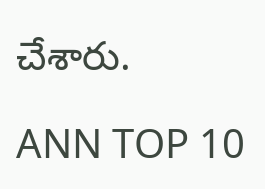చేశారు.

ANN TOP 10